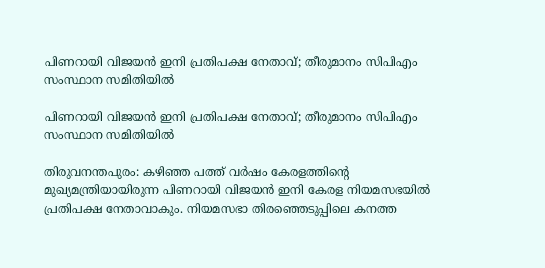പിണറായി വിജയന്‍ ഇനി പ്രതിപക്ഷ നേതാവ്; തീരുമാനം സിപിഎം സംസ്ഥാന സമിതിയില്‍

പിണറായി വിജയന്‍ ഇനി പ്രതിപക്ഷ നേതാവ്; തീരുമാനം സിപിഎം സംസ്ഥാന സമിതിയില്‍

തിരുവനന്തപുരം: കഴിഞ്ഞ പത്ത് വര്‍ഷം കേരളത്തിന്റെ മുഖ്യമന്ത്രിയായിരുന്ന പിണറായി വിജയന്‍ ഇനി കേരള നിയമസഭയില്‍ പ്രതിപക്ഷ നേതാവാകും. നിയമസഭാ തിരഞ്ഞെടുപ്പിലെ കനത്ത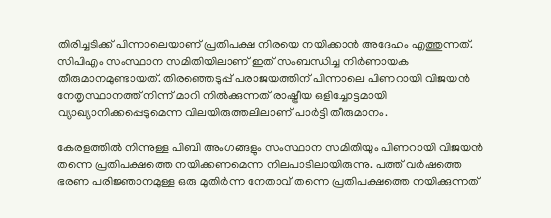തിരിച്ചടിക്ക് പിന്നാലെയാണ് പ്രതിപക്ഷ നിരയെ നയിക്കാന്‍ അദേഹം എത്തുന്നത്.
സിപിഎം സംസ്ഥാന സമിതിയിലാണ് ഇത് സംബന്ധിച്ച നിര്‍ണായക തീരുമാനമുണ്ടായത്. തിരഞ്ഞെടുപ്പ് പരാജയത്തിന് പിന്നാലെ പിണറായി വിജയന്‍ നേതൃസ്ഥാനത്ത് നിന്ന് മാറി നില്‍ക്കുന്നത് രാഷ്ട്രീയ ഒളിച്ചോട്ടമായി വ്യാഖ്യാനിക്കപ്പെടുമെന്ന വിലയിരുത്തലിലാണ് പാര്‍ട്ടി തീരുമാനം.

കേരളത്തില്‍ നിന്നുള്ള പിബി അംഗങ്ങളും സംസ്ഥാന സമിതിയും പിണറായി വിജയന്‍ തന്നെ പ്രതിപക്ഷത്തെ നയിക്കണമെന്ന നിലപാടിലായിരുന്നു. പത്ത് വര്‍ഷത്തെ ഭരണ പരിജ്ഞാനമുള്ള ഒരു മുതിര്‍ന്ന നേതാവ് തന്നെ പ്രതിപക്ഷത്തെ നയിക്കുന്നത്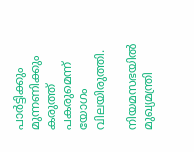പാര്‍ട്ടിക്കും മുന്നണിക്കും കരുത്ത് പകരുമെന്ന് യോഗം വിലയിരുത്തി.

നിയമസഭയില്‍ മുഖ്യമന്ത്രി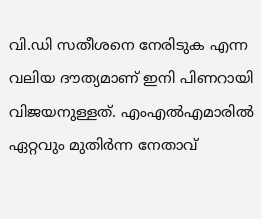വി.ഡി സതീശനെ നേരിടുക എന്ന വലിയ ദൗത്യമാണ് ഇനി പിണറായി വിജയനുള്ളത്. എംഎല്‍എമാരില്‍ ഏറ്റവും മുതിര്‍ന്ന നേതാവ്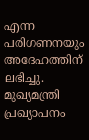എന്ന പരിഗണനയും അദേഹത്തിന് ലഭിച്ചു. മുഖ്യമന്ത്രി പ്രഖ്യാപനം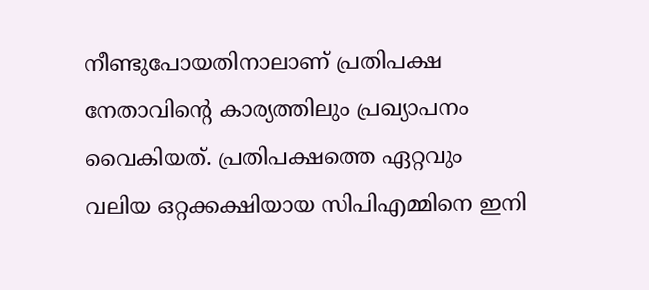നീണ്ടുപോയതിനാലാണ് പ്രതിപക്ഷ നേതാവിന്റെ കാര്യത്തിലും പ്രഖ്യാപനം വൈകിയത്. പ്രതിപക്ഷത്തെ ഏറ്റവും വലിയ ഒറ്റക്കക്ഷിയായ സിപിഎമ്മിനെ ഇനി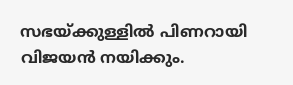സഭയ്ക്കുള്ളില്‍ പിണറായി വിജയന്‍ നയിക്കും.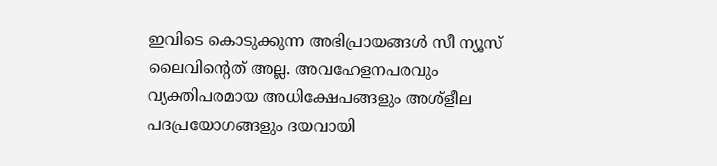ഇവിടെ കൊടുക്കുന്ന അഭിപ്രായങ്ങള്‍ സീ ന്യൂസ് ലൈവിന്റെത് അല്ല. അവഹേളനപരവും വ്യക്തിപരമായ അധിക്ഷേപങ്ങളും അശ്‌ളീല പദപ്രയോഗങ്ങളും ദയവായി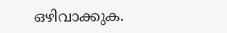ഒഴിവാക്കുക.